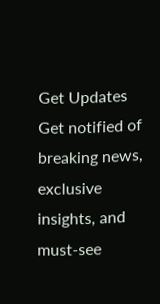Get Updates
Get notified of breaking news, exclusive insights, and must-see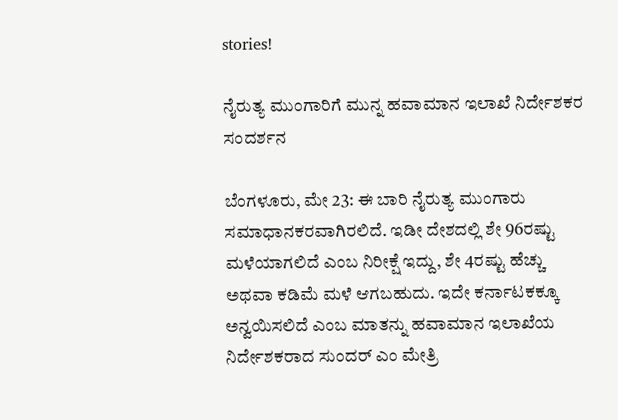stories!

ನೈರುತ್ಯ ಮುಂಗಾರಿಗೆ ಮುನ್ನ ಹವಾಮಾನ ಇಲಾಖೆ ನಿರ್ದೇಶಕರ ಸಂದರ್ಶನ

ಬೆಂಗಳೂರು, ಮೇ 23: ಈ ಬಾರಿ ನೈರುತ್ಯ ಮುಂಗಾರು ಸಮಾಧಾನಕರವಾಗಿರಲಿದೆ. ಇಡೀ ದೇಶದಲ್ಲಿ ಶೇ 96ರಷ್ಟು ಮಳೆಯಾಗಲಿದೆ ಎಂಬ ನಿರೀಕ್ಷೆ ಇದ್ದು, ಶೇ 4ರಷ್ಟು ಹೆಚ್ಚು ಅಥವಾ ಕಡಿಮೆ ಮಳೆ ಆಗಬಹುದು. ಇದೇ ಕರ್ನಾಟಕಕ್ಕೂ ಅನ್ವಯಿಸಲಿದೆ ಎಂಬ ಮಾತನ್ನು ಹವಾಮಾನ ಇಲಾಖೆಯ ನಿರ್ದೇಶಕರಾದ ಸುಂದರ್ ಎಂ ಮೇತ್ರಿ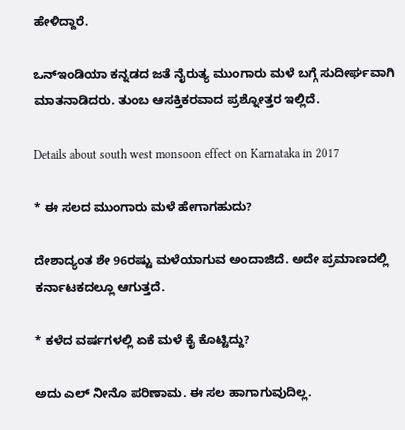ಹೇಳಿದ್ದಾರೆ.

ಒನ್ಇಂಡಿಯಾ ಕನ್ನಡದ ಜತೆ ನೈರುತ್ಯ ಮುಂಗಾರು ಮಳೆ ಬಗ್ಗೆ ಸುದೀರ್ಘವಾಗಿ ಮಾತನಾಡಿದರು. ತುಂಬ ಆಸಕ್ತಿಕರವಾದ ಪ್ರಶ್ನೋತ್ತರ ಇಲ್ಲಿದೆ.

Details about south west monsoon effect on Karnataka in 2017

* ಈ ಸಲದ ಮುಂಗಾರು ಮಳೆ ಹೇಗಾಗಹುದು?

ದೇಶಾದ್ಯಂತ ಶೇ 96ರಷ್ಟು ಮಳೆಯಾಗುವ ಅಂದಾಜಿದೆ. ಅದೇ ಪ್ರಮಾಣದಲ್ಲಿ ಕರ್ನಾಟಕದಲ್ಲೂ ಆಗುತ್ತದೆ.

* ಕಳೆದ ವರ್ಷಗಳಲ್ಲಿ ಏಕೆ ಮಳೆ ಕೈ ಕೊಟ್ಟಿದ್ದು?

ಅದು ಎಲ್ ನೀನೊ ಪರಿಣಾಮ. ಈ ಸಲ ಹಾಗಾಗುವುದಿಲ್ಲ.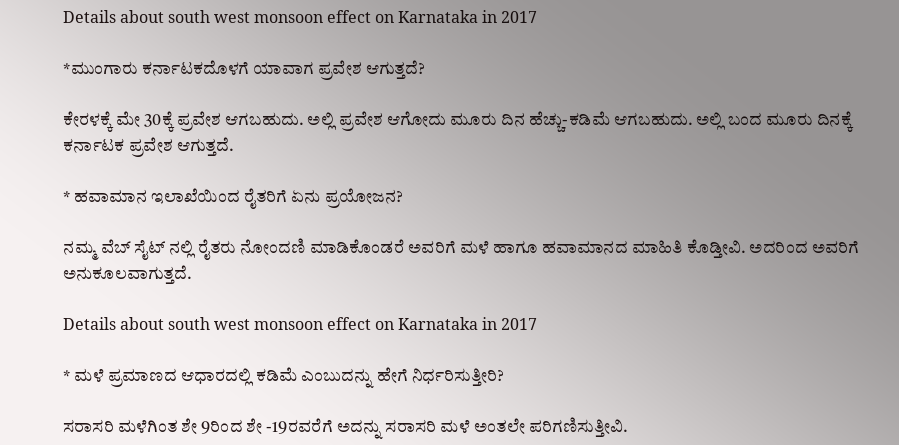Details about south west monsoon effect on Karnataka in 2017

*ಮುಂಗಾರು ಕರ್ನಾಟಕದೊಳಗೆ ಯಾವಾಗ ಪ್ರವೇಶ ಆಗುತ್ತದೆ?

ಕೇರಳಕ್ಕೆ ಮೇ 30ಕ್ಕೆ ಪ್ರವೇಶ ಆಗಬಹುದು. ಅಲ್ಲಿ ಪ್ರವೇಶ ಆಗೋದು ಮೂರು ದಿನ ಹೆಚ್ಚು-ಕಡಿಮೆ ಆಗಬಹುದು. ಅಲ್ಲಿ ಬಂದ ಮೂರು ದಿನಕ್ಕೆ ಕರ್ನಾಟಕ ಪ್ರವೇಶ ಆಗುತ್ತದೆ.

* ಹವಾಮಾನ ಇಲಾಖೆಯಿಂದ ರೈತರಿಗೆ ಏನು ಪ್ರಯೋಜನ?

ನಮ್ಮ ವೆಬ್ ಸೈಟ್ ನಲ್ಲಿ ರೈತರು ನೋಂದಣಿ ಮಾಡಿಕೊಂಡರೆ ಅವರಿಗೆ ಮಳೆ ಹಾಗೂ ಹವಾಮಾನದ ಮಾಹಿತಿ ಕೊಡ್ತೀವಿ. ಅದರಿಂದ ಅವರಿಗೆ ಅನುಕೂಲವಾಗುತ್ತದೆ.

Details about south west monsoon effect on Karnataka in 2017

* ಮಳೆ ಪ್ರಮಾಣದ ಆಧಾರದಲ್ಲಿ ಕಡಿಮೆ ಎಂಬುದನ್ನು ಹೇಗೆ ನಿರ್ಧರಿಸುತ್ತೀರಿ?

ಸರಾಸರಿ ಮಳೆಗಿಂತ ಶೇ 9ರಿಂದ ಶೇ -19ರವರೆಗೆ ಅದನ್ನು ಸರಾಸರಿ ಮಳೆ ಅಂತಲೇ ಪರಿಗಣಿಸುತ್ತೀವಿ.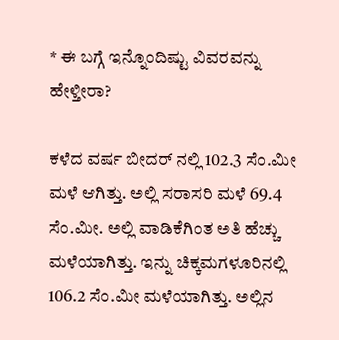* ಈ ಬಗ್ಗೆ ಇನ್ನೊಂದಿಷ್ಟು ವಿವರವನ್ನು ಹೇಳ್ತೀರಾ?

ಕಳೆದ ವರ್ಷ ಬೀದರ್ ನಲ್ಲಿ 102.3 ಸೆಂ.ಮೀ ಮಳೆ ಆಗಿತ್ತು. ಅಲ್ಲಿ ಸರಾಸರಿ ಮಳೆ 69.4 ಸೆಂ.ಮೀ. ಅಲ್ಲಿ ವಾಡಿಕೆಗಿಂತ ಅತಿ ಹೆಚ್ಚು ಮಳೆಯಾಗಿತ್ತು. ಇನ್ನು ಚಿಕ್ಕಮಗಳೂರಿನಲ್ಲಿ 106.2 ಸೆಂ.ಮೀ ಮಳೆಯಾಗಿತ್ತು. ಅಲ್ಲಿನ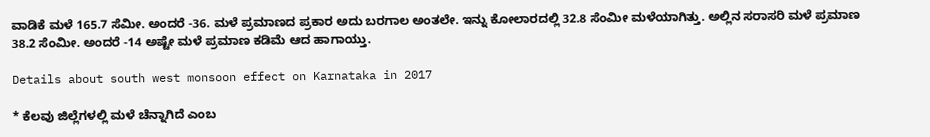ವಾಡಿಕೆ ಮಳೆ 165.7 ಸೆಮೀ. ಅಂದರೆ -36. ಮಳೆ ಪ್ರಮಾಣದ ಪ್ರಕಾರ ಅದು ಬರಗಾಲ ಅಂತಲೇ. ಇನ್ನು ಕೋಲಾರದಲ್ಲಿ 32.8 ಸೆಂಮೀ ಮಳೆಯಾಗಿತ್ತು. ಅಲ್ಲಿನ ಸರಾಸರಿ ಮಳೆ ಪ್ರಮಾಣ 38.2 ಸೆಂಮೀ. ಅಂದರೆ -14 ಅಷ್ಟೇ ಮಳೆ ಪ್ರಮಾಣ ಕಡಿಮೆ ಆದ ಹಾಗಾಯ್ತು.

Details about south west monsoon effect on Karnataka in 2017

* ಕೆಲವು ಜಿಲ್ಲೆಗಳಲ್ಲಿ ಮಳೆ ಚೆನ್ನಾಗಿದೆ ಎಂಬ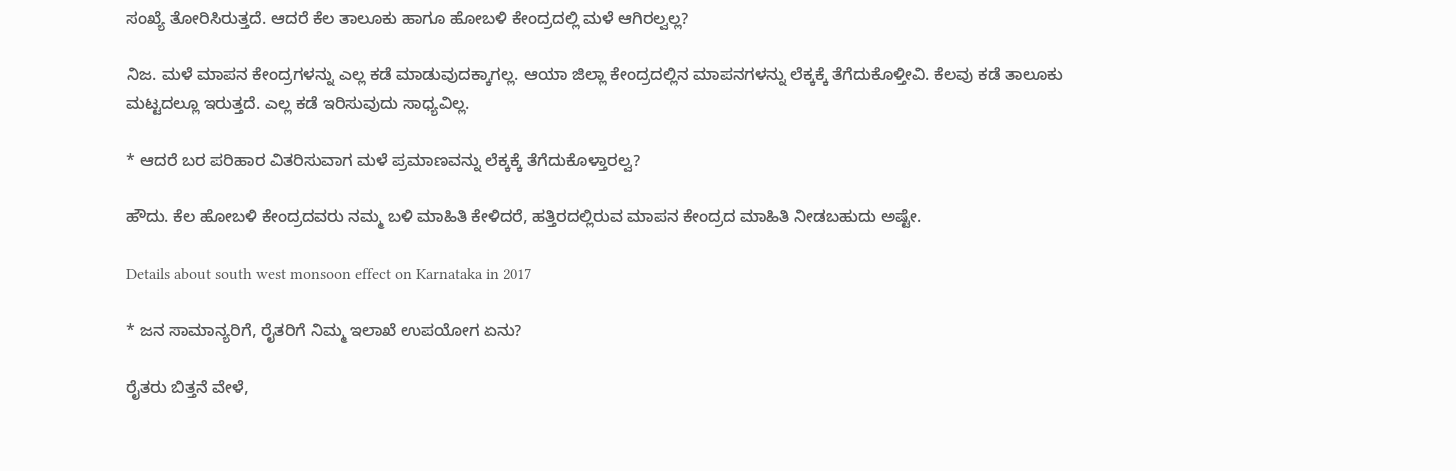ಸಂಖ್ಯೆ ತೋರಿಸಿರುತ್ತದೆ. ಆದರೆ ಕೆಲ ತಾಲೂಕು ಹಾಗೂ ಹೋಬಳಿ ಕೇಂದ್ರದಲ್ಲಿ ಮಳೆ ಆಗಿರಲ್ವಲ್ಲ?

ನಿಜ. ಮಳೆ ಮಾಪನ ಕೇಂದ್ರಗಳನ್ನು ಎಲ್ಲ ಕಡೆ ಮಾಡುವುದಕ್ಕಾಗಲ್ಲ. ಆಯಾ ಜಿಲ್ಲಾ ಕೇಂದ್ರದಲ್ಲಿನ ಮಾಪನಗಳನ್ನು ಲೆಕ್ಕಕ್ಕೆ ತೆಗೆದುಕೊಳ್ತೀವಿ. ಕೆಲವು ಕಡೆ ತಾಲೂಕು ಮಟ್ಟದಲ್ಲೂ ಇರುತ್ತದೆ. ಎಲ್ಲ ಕಡೆ ಇರಿಸುವುದು ಸಾಧ್ಯವಿಲ್ಲ.

* ಆದರೆ ಬರ ಪರಿಹಾರ ವಿತರಿಸುವಾಗ ಮಳೆ ಪ್ರಮಾಣವನ್ನು ಲೆಕ್ಕಕ್ಕೆ ತೆಗೆದುಕೊಳ್ತಾರಲ್ವ?

ಹೌದು. ಕೆಲ ಹೋಬಳಿ ಕೇಂದ್ರದವರು ನಮ್ಮ ಬಳಿ ಮಾಹಿತಿ ಕೇಳಿದರೆ, ಹತ್ತಿರದಲ್ಲಿರುವ ಮಾಪನ ಕೇಂದ್ರದ ಮಾಹಿತಿ ನೀಡಬಹುದು ಅಷ್ಟೇ.

Details about south west monsoon effect on Karnataka in 2017

* ಜನ ಸಾಮಾನ್ಯರಿಗೆ, ರೈತರಿಗೆ ನಿಮ್ಮ ಇಲಾಖೆ ಉಪಯೋಗ ಏನು?

ರೈತರು ಬಿತ್ತನೆ ವೇಳೆ,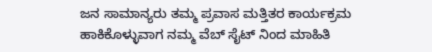ಜನ ಸಾಮಾನ್ಯರು ತಮ್ಮ ಪ್ರವಾಸ ಮತ್ತಿತರ ಕಾರ್ಯಕ್ರಮ ಹಾಕಿಕೊಳ್ಳುವಾಗ ನಮ್ಮ ವೆಬ್ ಸೈಟ್ ನಿಂದ ಮಾಹಿತಿ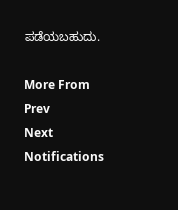ಪಡೆಯಬಹುದು.

More From
Prev
Next
Notifications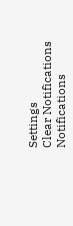Settings
Clear Notifications
Notifications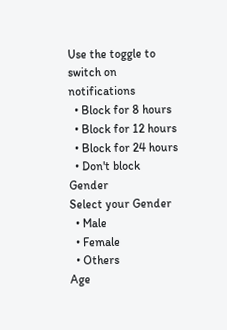Use the toggle to switch on notifications
  • Block for 8 hours
  • Block for 12 hours
  • Block for 24 hours
  • Don't block
Gender
Select your Gender
  • Male
  • Female
  • Others
Age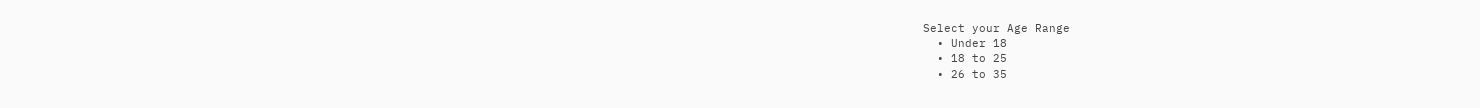Select your Age Range
  • Under 18
  • 18 to 25
  • 26 to 35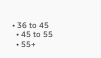• 36 to 45
  • 45 to 55
  • 55+